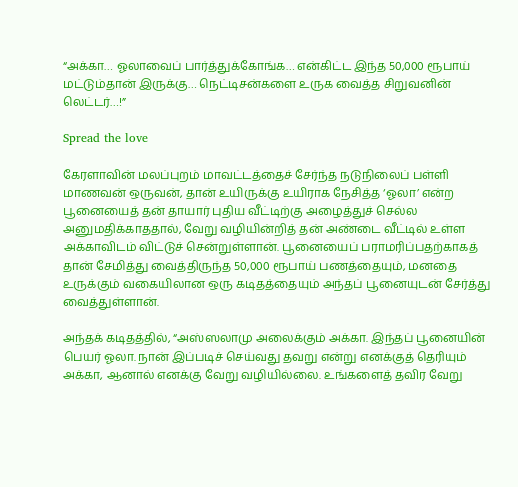“அக்கா… ஓலாவைப் பார்த்துக்கோங்க… என்கிட்ட இந்த 50,000 ரூபாய் மட்டும்தான் இருக்கு… நெட்டிசன்களை உருக வைத்த சிறுவனின் லெட்டர்…!”

Spread the love

கேரளாவின் மலப்புறம் மாவட்டத்தைச் சேர்ந்த நடுநிலைப் பள்ளி மாணவன் ஒருவன், தான் உயிருக்கு உயிராக நேசித்த ‘ஓலா’ என்ற பூனையைத் தன் தாயார் புதிய வீட்டிற்கு அழைத்துச் செல்ல அனுமதிக்காததால், வேறு வழியின்றித் தன் அண்டை வீட்டில் உள்ள அக்காவிடம் விட்டுச் சென்றுள்ளான். பூனையைப் பராமரிப்பதற்காகத் தான் சேமித்து வைத்திருந்த 50,000 ரூபாய் பணத்தையும், மனதை உருக்கும் வகையிலான ஒரு கடிதத்தையும் அந்தப் பூனையுடன் சேர்த்து வைத்துள்ளான்.

அந்தக் கடிதத்தில், “அஸ்ஸலாமு அலைக்கும் அக்கா. இந்தப் பூனையின் பெயர் ஓலா. நான் இப்படிச் செய்வது தவறு என்று எனக்குத் தெரியும் அக்கா, ஆனால் எனக்கு வேறு வழியில்லை. உங்களைத் தவிர வேறு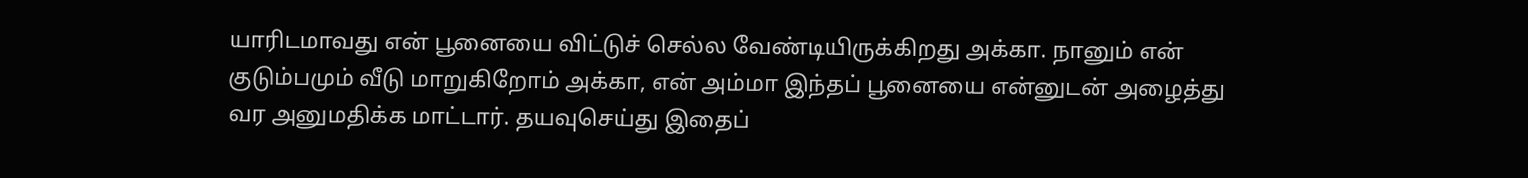யாரிடமாவது என் பூனையை விட்டுச் செல்ல வேண்டியிருக்கிறது அக்கா. நானும் என் குடும்பமும் வீடு மாறுகிறோம் அக்கா, என் அம்மா இந்தப் பூனையை என்னுடன் அழைத்து வர அனுமதிக்க மாட்டார். தயவுசெய்து இதைப்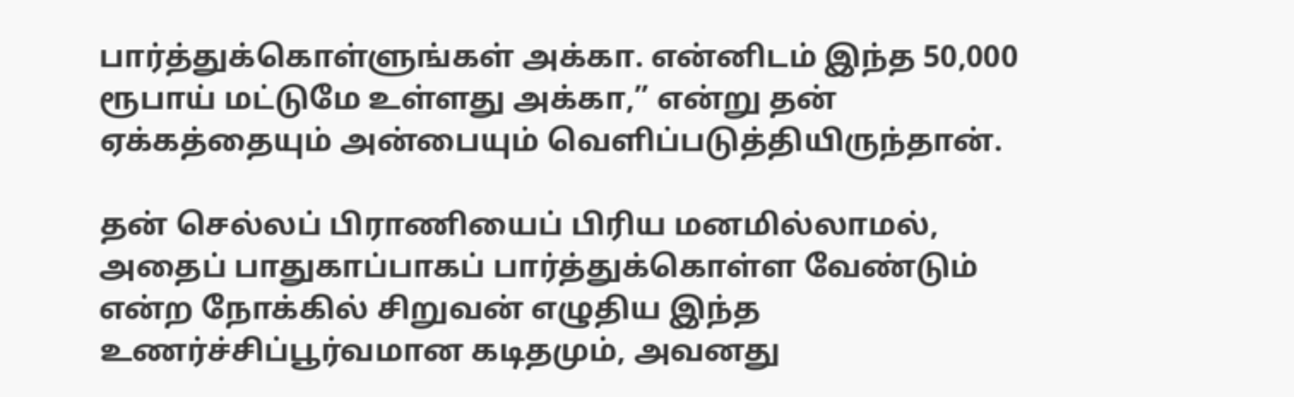பார்த்துக்கொள்ளுங்கள் அக்கா. என்னிடம் இந்த 50,000 ரூபாய் மட்டுமே உள்ளது அக்கா,” என்று தன் ஏக்கத்தையும் அன்பையும் வெளிப்படுத்தியிருந்தான்.

தன் செல்லப் பிராணியைப் பிரிய மனமில்லாமல், அதைப் பாதுகாப்பாகப் பார்த்துக்கொள்ள வேண்டும் என்ற நோக்கில் சிறுவன் எழுதிய இந்த உணர்ச்சிப்பூர்வமான கடிதமும், அவனது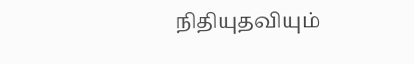நிதியுதவியும்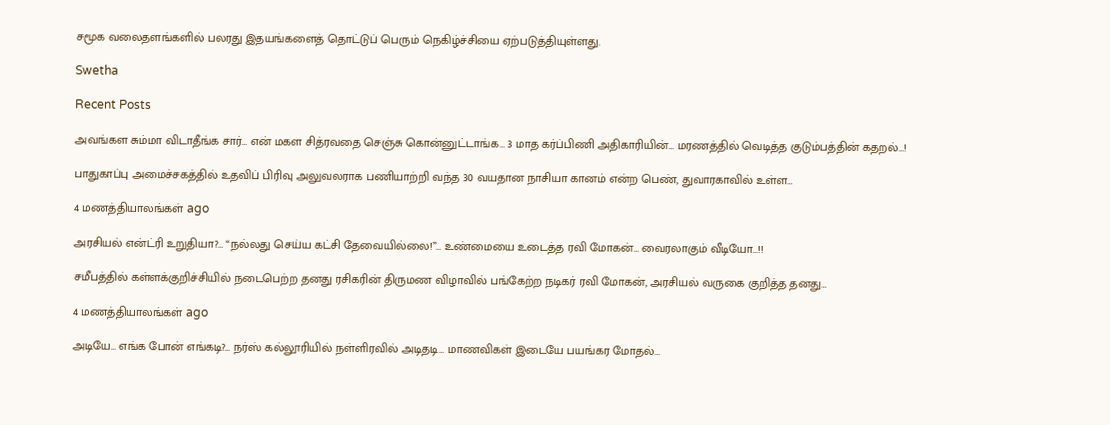சமூக வலைதளங்களில் பலரது இதயங்களைத் தொட்டுப் பெரும் நெகிழ்ச்சியை ஏற்படுத்தியுள்ளது.

Swetha

Recent Posts

அவங்கள சும்மா விடாதீங்க சார்… என் மகள சித்ரவதை செஞ்சு கொன்னுட்டாங்க… 3 மாத கர்ப்பிணி அதிகாரியின்… மரணத்தில் வெடித்த குடும்பத்தின் கதறல்…!

பாதுகாப்பு அமைச்சகத்தில் உதவிப் பிரிவு அலுவலராக பணியாற்றி வந்த 30 வயதான நாசியா கானம் என்ற பெண், துவாரகாவில் உள்ள…

4 மணத்தியாலங்கள் ago

அரசியல் என்ட்ரி உறுதியா?… “நல்லது செய்ய கட்சி தேவையில்லை!”… உண்மையை உடைத்த ரவி மோகன்… வைரலாகும் வீடியோ…!!

சமீபத்தில் கள்ளக்குறிச்சியில் நடைபெற்ற தனது ரசிகரின் திருமண விழாவில் பங்கேற்ற நடிகர் ரவி மோகன், அரசியல் வருகை குறித்த தனது…

4 மணத்தியாலங்கள் ago

அடியே… எங்க போன் எங்கடி?… நர்ஸ் கல்லூரியில் நள்ளிரவில் அடிதடி… மாணவிகள் இடையே பயங்கர மோதல்…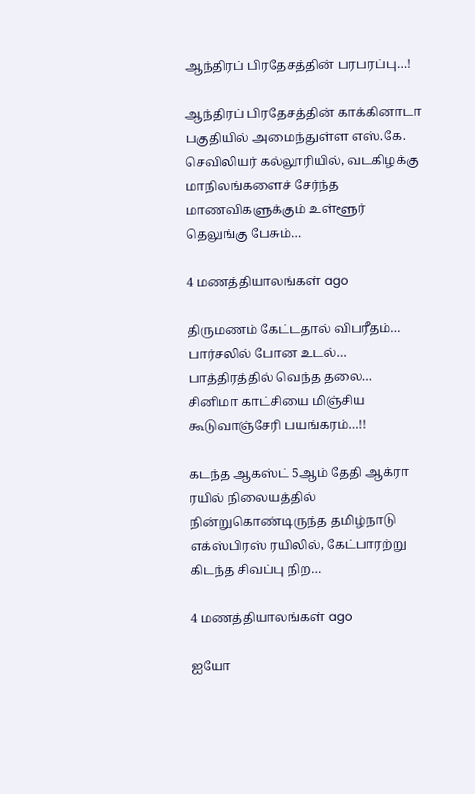ஆந்திரப் பிரதேசத்தின் பரபரப்பு…!

ஆந்திரப் பிரதேசத்தின் காக்கினாடா பகுதியில் அமைந்துள்ள எஸ்.கே. செவிலியர் கல்லூரியில், வடகிழக்கு மாநிலங்களைச் சேர்ந்த மாணவிகளுக்கும் உள்ளூர் தெலுங்கு பேசும்…

4 மணத்தியாலங்கள் ago

திருமணம் கேட்டதால் விபரீதம்… பார்சலில் போன உடல்… பாத்திரத்தில் வெந்த தலை… சினிமா காட்சியை மிஞ்சிய கூடுவாஞ்சேரி பயங்கரம்…!!

கடந்த ஆகஸ்ட் 5ஆம் தேதி ஆக்ரா ரயில் நிலையத்தில் நின்றுகொண்டிருந்த தமிழ்நாடு எக்ஸ்பிரஸ் ரயிலில், கேட்பாரற்று கிடந்த சிவப்பு நிற…

4 மணத்தியாலங்கள் ago

ஐயோ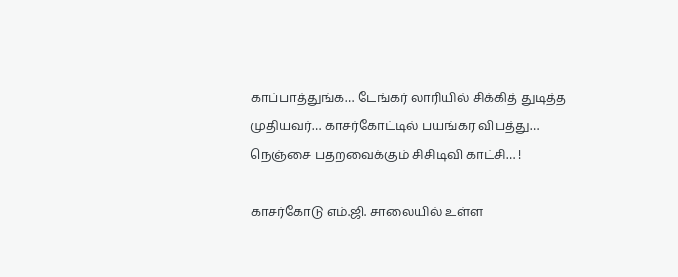காப்பாத்துங்க… டேங்கர் லாரியில் சிக்கித் துடித்த முதியவர்… காசர்கோட்டில் பயங்கர விபத்து… நெஞ்சை பதறவைக்கும் சிசிடிவி காட்சி… !

காசர்கோடு எம்.ஜி. சாலையில் உள்ள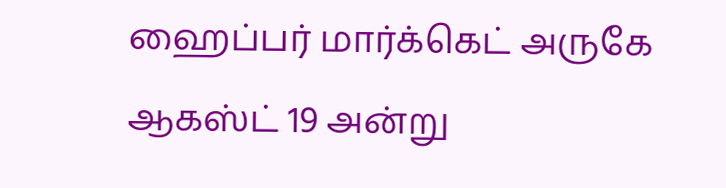ஹைப்பர் மார்க்கெட் அருகே ஆகஸ்ட் 19 அன்று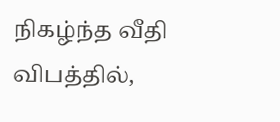நிகழ்ந்த வீதி விபத்தில்,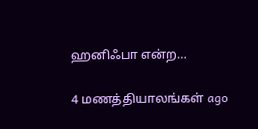ஹனிஃபா என்ற…

4 மணத்தியாலங்கள் ago